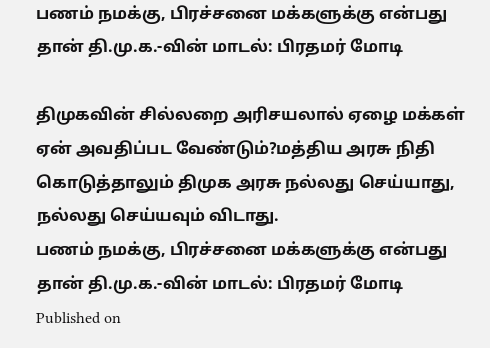பணம் நமக்கு, பிரச்சனை மக்களுக்கு என்பது தான் தி.மு.க.-வின் மாடல்: பிரதமர் மோடி

திமுகவின் சில்லறை அரிசயலால் ஏழை மக்கள் ஏன் அவதிப்பட வேண்டும்?மத்திய அரசு நிதி கொடுத்தாலும் திமுக அரசு நல்லது செய்யாது, நல்லது செய்யவும் விடாது.
பணம் நமக்கு, பிரச்சனை மக்களுக்கு என்பது தான் தி.மு.க.-வின் மாடல்: பிரதமர் மோடி
Published on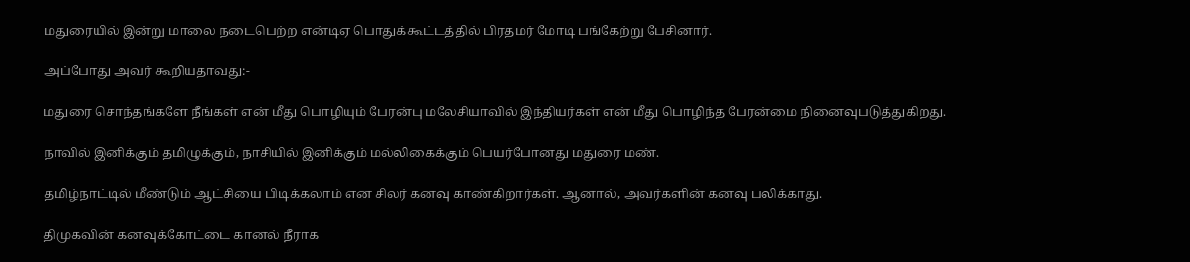மதுரையில் இன்று மாலை நடைபெற்ற என்டிஏ பொதுக்கூட்டத்தில் பிரதமர் மோடி பங்கேற்று பேசினார்.

அப்போது அவர் கூறியதாவது:-

மதுரை சொந்தங்களே நீங்கள் என் மீது பொழியும் பேரன்பு மலேசியாவில் இந்தியர்கள் என் மீது பொழிந்த பேரன்மை நினைவுபடுத்துகிறது.

நாவில் இனிக்கும் தமிழுக்கும், நாசியில் இனிக்கும் மல்லிகைக்கும் பெயர்போனது மதுரை மண்.

தமிழ்நாட்டில் மீண்டும் ஆட்சியை பிடிக்கலாம் என சிலர் கனவு காண்கிறார்கள். ஆனால், அவர்களின் கனவு பலிக்காது.

திமுகவின் கனவுக்கோட்டை கானல் நீராக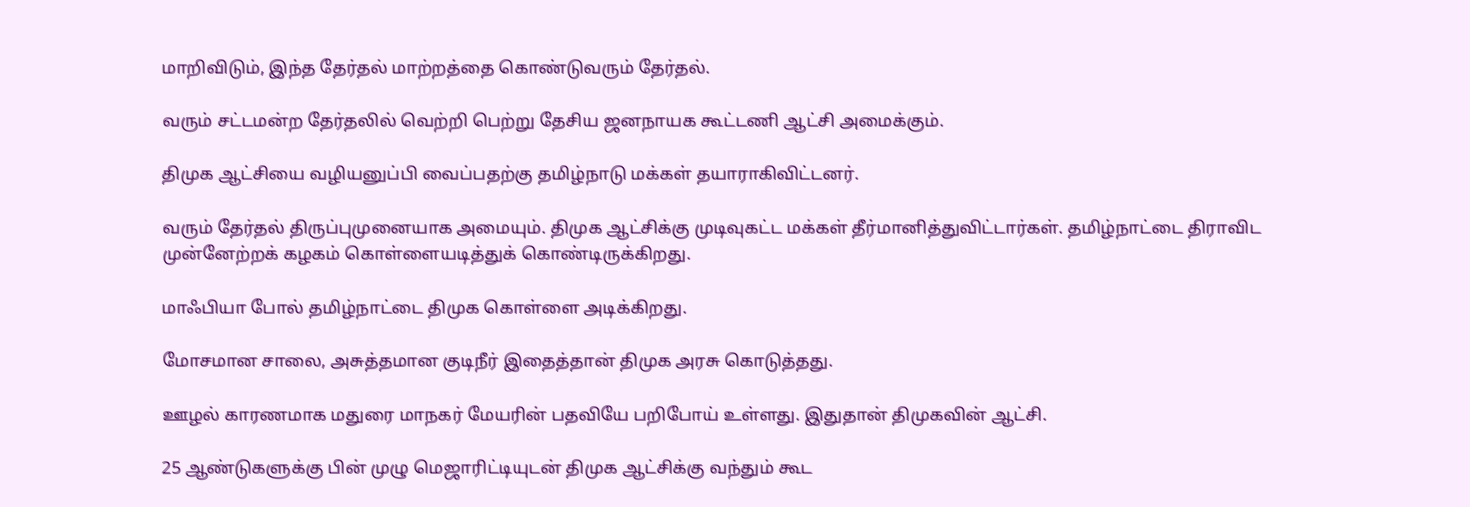மாறிவிடும், இந்த தேர்தல் மாற்றத்தை கொண்டுவரும் தேர்தல்.

வரும் சட்டமன்ற தேர்தலில் வெற்றி பெற்று தேசிய ஜனநாயக கூட்டணி ஆட்சி அமைக்கும்.

திமுக ஆட்சியை வழியனுப்பி வைப்பதற்கு தமிழ்நாடு மக்கள் தயாராகிவிட்டனர்.

வரும் தேர்தல் திருப்புமுனையாக அமையும். திமுக ஆட்சிக்கு முடிவுகட்ட மக்கள் தீர்மானித்துவிட்டார்கள். தமிழ்நாட்டை திராவிட முன்னேற்றக் கழகம் கொள்ளையடித்துக் கொண்டிருக்கிறது.

மாஃபியா போல் தமிழ்நாட்டை திமுக கொள்ளை அடிக்கிறது.

மோசமான சாலை, அசுத்தமான குடிநீர் இதைத்தான் திமுக அரசு கொடுத்தது.

ஊழல் காரணமாக மதுரை மாநகர் மேயரின் பதவியே பறிபோய் உள்ளது. இதுதான் திமுகவின் ஆட்சி.

25 ஆண்டுகளுக்கு பின் முழு மெஜாரிட்டியுடன் திமுக ஆட்சிக்கு வந்தும் கூட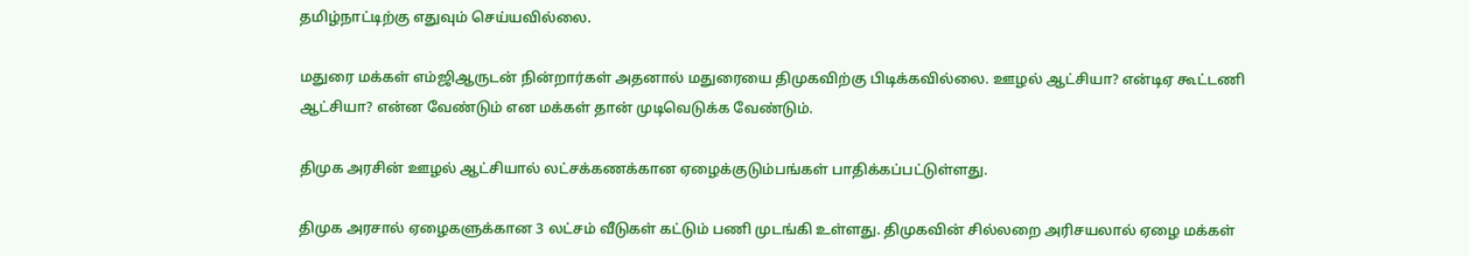தமிழ்நாட்டிற்கு எதுவும் செய்யவில்லை.

மதுரை மக்கள் எம்ஜிஆருடன் நின்றார்கள் அதனால் மதுரையை திமுகவிற்கு பிடிக்கவில்லை. ஊழல் ஆட்சியா? என்டிஏ கூட்டணி ஆட்சியா? என்ன வேண்டும் என மக்கள் தான் முடிவெடுக்க வேண்டும்.

திமுக அரசின் ஊழல் ஆட்சியால் லட்சக்கணக்கான ஏழைக்குடும்பங்கள் பாதிக்கப்பட்டுள்ளது.

திமுக அரசால் ஏழைகளுக்கான 3 லட்சம் வீடுகள் கட்டும் பணி முடங்கி உள்ளது. திமுகவின் சில்லறை அரிசயலால் ஏழை மக்கள்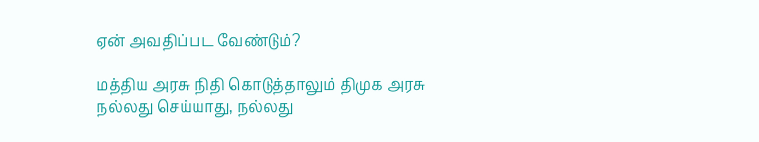ஏன் அவதிப்பட வேண்டும்?

மத்திய அரசு நிதி கொடுத்தாலும் திமுக அரசு நல்லது செய்யாது, நல்லது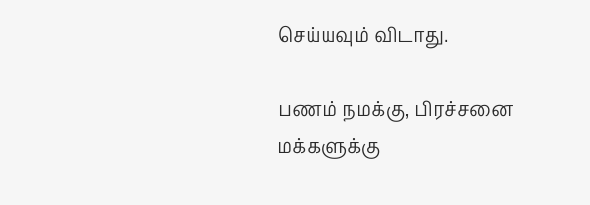செய்யவும் விடாது.

பணம் நமக்கு, பிரச்சனை மக்களுக்கு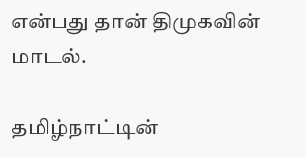என்பது தான் திமுகவின் மாடல்.

தமிழ்நாட்டின்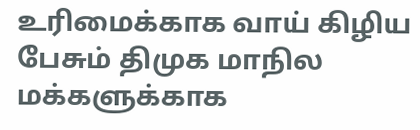உரிமைக்காக வாய் கிழிய பேசும் திமுக மாநில மக்களுக்காக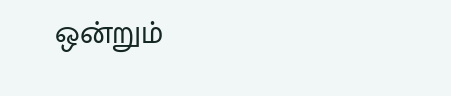ஒன்றும்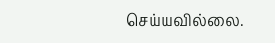செய்யவில்லை.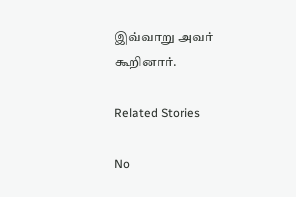இவ்வாறு அவர் கூறினார்.

Related Stories

No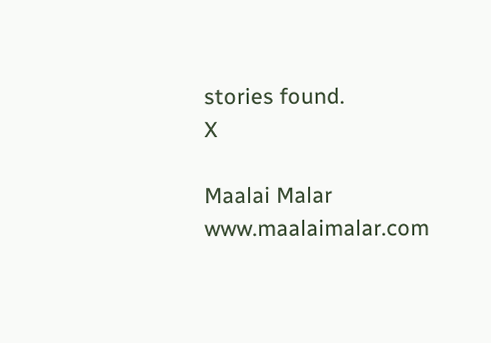stories found.
X

Maalai Malar
www.maalaimalar.com